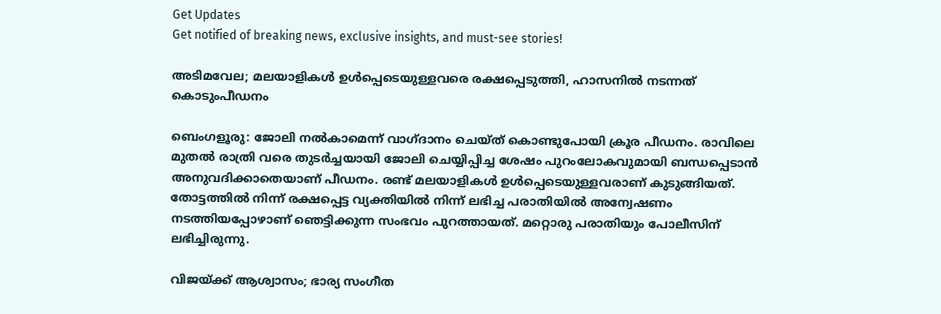Get Updates
Get notified of breaking news, exclusive insights, and must-see stories!

അടിമവേല; മലയാളികള്‍ ഉള്‍പ്പെടെയുള്ളവരെ രക്ഷപ്പെടുത്തി, ഹാസനില്‍ നടന്നത് കൊടുംപീഡനം

ബെംഗളൂരു: ജോലി നല്‍കാമെന്ന് വാഗ്ദാനം ചെയ്ത് കൊണ്ടുപോയി ക്രൂര പീഡനം. രാവിലെ മുതല്‍ രാത്രി വരെ തുടര്‍ച്ചയായി ജോലി ചെയ്യിപ്പിച്ച ശേഷം പുറംലോകവുമായി ബന്ധപ്പെടാന്‍ അനുവദിക്കാതെയാണ് പീഡനം. രണ്ട് മലയാളികള്‍ ഉള്‍പ്പെടെയുള്ളവരാണ് കുടുങ്ങിയത്. തോട്ടത്തില്‍ നിന്ന് രക്ഷപ്പെട്ട വ്യക്തിയില്‍ നിന്ന് ലഭിച്ച പരാതിയില്‍ അന്വേഷണം നടത്തിയപ്പോഴാണ് ഞെട്ടിക്കുന്ന സംഭവം പുറത്തായത്. മറ്റൊരു പരാതിയും പോലീസിന് ലഭിച്ചിരുന്നു.

വിജയ്ക്ക് ആശ്വാസം; ഭാര്യ സംഗീത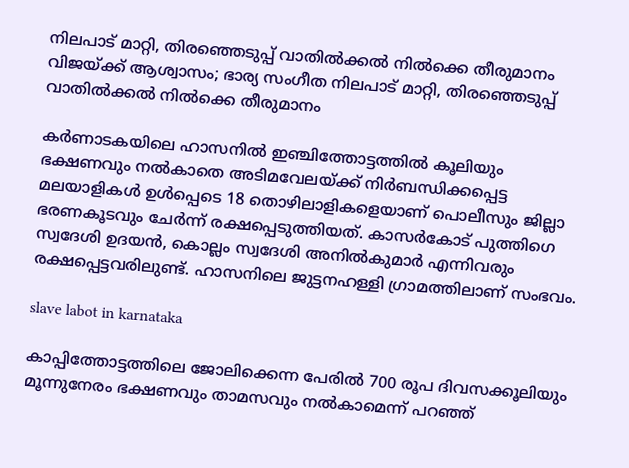നിലപാട് മാറ്റി, തിരഞ്ഞെടുപ്പ് വാതില്‍ക്കല്‍ നില്‍ക്കെ തീരുമാനം
വിജയ്ക്ക് ആശ്വാസം; ഭാര്യ സംഗീത നിലപാട് മാറ്റി, തിരഞ്ഞെടുപ്പ് വാതില്‍ക്കല്‍ നില്‍ക്കെ തീരുമാനം

കര്‍ണാടകയിലെ ഹാസനില്‍ ഇഞ്ചിത്തോട്ടത്തില്‍ കൂലിയും ഭക്ഷണവും നല്‍കാതെ അടിമവേലയ്ക്ക് നിര്‍ബന്ധിക്കപ്പെട്ട മലയാളികള്‍ ഉള്‍പ്പെടെ 18 തൊഴിലാളികളെയാണ് പൊലീസും ജില്ലാ ഭരണകൂടവും ചേര്‍ന്ന് രക്ഷപ്പെടുത്തിയത്. കാസര്‍കോട് പുത്തിഗെ സ്വദേശി ഉദയന്‍, കൊല്ലം സ്വദേശി അനില്‍കുമാര്‍ എന്നിവരും രക്ഷപ്പെട്ടവരിലുണ്ട്. ഹാസനിലെ ജുട്ടനഹള്ളി ഗ്രാമത്തിലാണ് സംഭവം.

slave labot in karnataka

കാപ്പിത്തോട്ടത്തിലെ ജോലിക്കെന്ന പേരില്‍ 700 രൂപ ദിവസക്കൂലിയും മൂന്നുനേരം ഭക്ഷണവും താമസവും നല്‍കാമെന്ന് പറഞ്ഞ്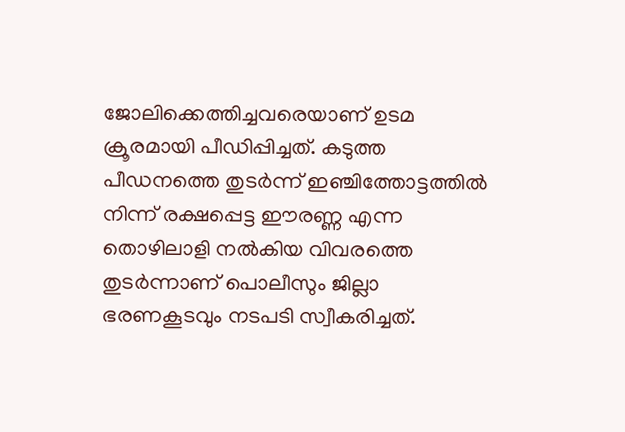ജോലിക്കെത്തിച്ചവരെയാണ് ഉടമ ക്രൂരമായി പീഡിപ്പിച്ചത്. കടുത്ത പീഡനത്തെ തുടര്‍ന്ന് ഇഞ്ചിത്തോട്ടത്തില്‍ നിന്ന് രക്ഷപ്പെട്ട ഈരണ്ണ എന്ന തൊഴിലാളി നല്‍കിയ വിവരത്തെ തുടര്‍ന്നാണ് പൊലീസും ജില്ലാ ഭരണകൂടവും നടപടി സ്വീകരിച്ചത്.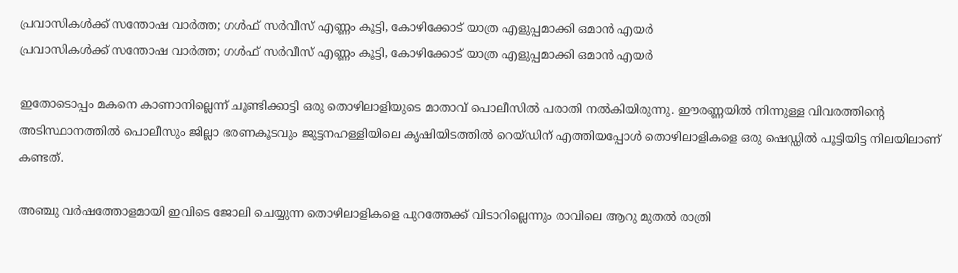പ്രവാസികള്‍ക്ക് സന്തോഷ വാര്‍ത്ത; ഗള്‍ഫ് സര്‍വീസ് എണ്ണം കൂട്ടി, കോഴിക്കോട് യാത്ര എളുപ്പമാക്കി ഒമാന്‍ എയര്‍
പ്രവാസികള്‍ക്ക് സന്തോഷ വാര്‍ത്ത; ഗള്‍ഫ് സര്‍വീസ് എണ്ണം കൂട്ടി, കോഴിക്കോട് യാത്ര എളുപ്പമാക്കി ഒമാന്‍ എയര്‍

ഇതോടൊപ്പം മകനെ കാണാനില്ലെന്ന് ചൂണ്ടിക്കാട്ടി ഒരു തൊഴിലാളിയുടെ മാതാവ് പൊലീസില്‍ പരാതി നല്‍കിയിരുന്നു. ഈരണ്ണയില്‍ നിന്നുള്ള വിവരത്തിന്റെ അടിസ്ഥാനത്തില്‍ പൊലീസും ജില്ലാ ഭരണകൂടവും ജുട്ടനഹള്ളിയിലെ കൃഷിയിടത്തില്‍ റെയ്ഡിന് എത്തിയപ്പോള്‍ തൊഴിലാളികളെ ഒരു ഷെഡ്ഡില്‍ പൂട്ടിയിട്ട നിലയിലാണ് കണ്ടത്.

അഞ്ചു വര്‍ഷത്തോളമായി ഇവിടെ ജോലി ചെയ്യുന്ന തൊഴിലാളികളെ പുറത്തേക്ക് വിടാറില്ലെന്നും രാവിലെ ആറു മുതല്‍ രാത്രി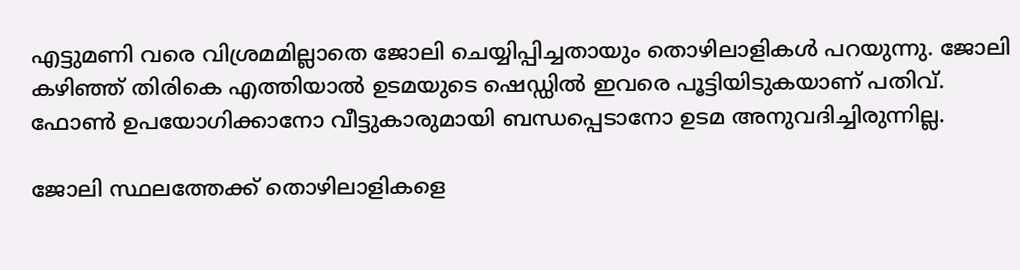എട്ടുമണി വരെ വിശ്രമമില്ലാതെ ജോലി ചെയ്യിപ്പിച്ചതായും തൊഴിലാളികള്‍ പറയുന്നു. ജോലി കഴിഞ്ഞ് തിരികെ എത്തിയാല്‍ ഉടമയുടെ ഷെഡ്ഡില്‍ ഇവരെ പൂട്ടിയിടുകയാണ് പതിവ്. ഫോണ്‍ ഉപയോഗിക്കാനോ വീട്ടുകാരുമായി ബന്ധപ്പെടാനോ ഉടമ അനുവദിച്ചിരുന്നില്ല.

ജോലി സ്ഥലത്തേക്ക് തൊഴിലാളികളെ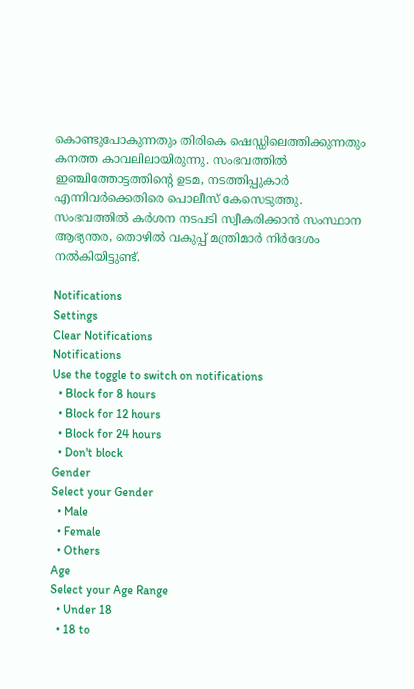കൊണ്ടുപോകുന്നതും തിരികെ ഷെഡ്ഡിലെത്തിക്കുന്നതും കനത്ത കാവലിലായിരുന്നു. സംഭവത്തില്‍ ഇഞ്ചിത്തോട്ടത്തിന്റെ ഉടമ, നടത്തിപ്പുകാര്‍ എന്നിവര്‍ക്കെതിരെ പൊലീസ് കേസെടുത്തു. സംഭവത്തില്‍ കര്‍ശന നടപടി സ്വീകരിക്കാന്‍ സംസ്ഥാന ആഭ്യന്തര, തൊഴില്‍ വകുപ്പ് മന്ത്രിമാര്‍ നിര്‍ദേശം നല്‍കിയിട്ടുണ്ട്.

Notifications
Settings
Clear Notifications
Notifications
Use the toggle to switch on notifications
  • Block for 8 hours
  • Block for 12 hours
  • Block for 24 hours
  • Don't block
Gender
Select your Gender
  • Male
  • Female
  • Others
Age
Select your Age Range
  • Under 18
  • 18 to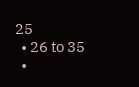25
  • 26 to 35
  •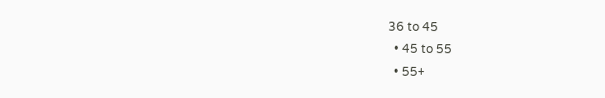36 to 45
  • 45 to 55
  • 55+